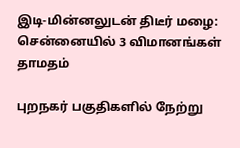இடி-மின்னலுடன் திடீர் மழை: சென்னையில் 3 விமானங்கள் தாமதம்

புறநகர் பகுதிகளில் நேற்று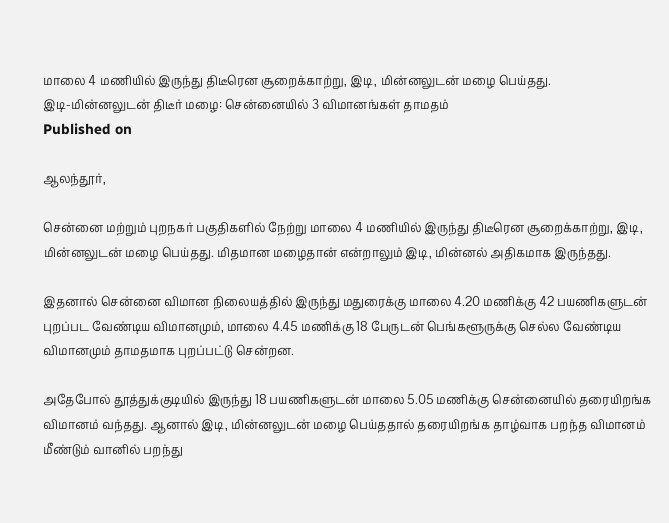மாலை 4 மணியில் இருந்து திடீரென சூறைக்காற்று, இடி, மின்னலுடன் மழை பெய்தது.
இடி-மின்னலுடன் திடீர் மழை: சென்னையில் 3 விமானங்கள் தாமதம்
Published on

ஆலந்தூர்,

சென்னை மற்றும் புறநகர் பகுதிகளில் நேற்று மாலை 4 மணியில் இருந்து திடீரென சூறைக்காற்று, இடி, மின்னலுடன் மழை பெய்தது. மிதமான மழைதான் என்றாலும் இடி, மின்னல் அதிகமாக இருந்தது.

இதனால் சென்னை விமான நிலையத்தில் இருந்து மதுரைக்கு மாலை 4.20 மணிக்கு 42 பயணிகளுடன் புறப்பட வேண்டிய விமானமும், மாலை 4.45 மணிக்கு 18 பேருடன் பெங்களூருக்கு செல்ல வேண்டிய விமானமும் தாமதமாக புறப்பட்டு சென்றன.

அதேபோல் தூத்துக்குடியில் இருந்து 18 பயணிகளுடன் மாலை 5.05 மணிக்கு சென்னையில் தரையிறங்க விமானம் வந்தது. ஆனால் இடி, மின்னலுடன் மழை பெய்ததால் தரையிறங்க தாழ்வாக பறந்த விமானம் மீண்டும் வானில் பறந்து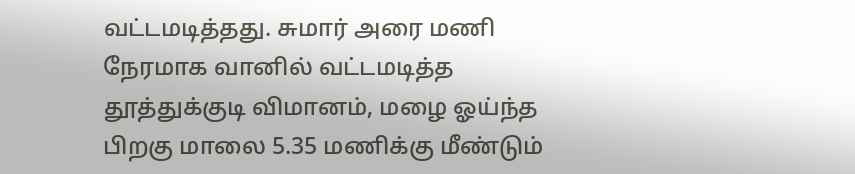வட்டமடித்தது. சுமார் அரை மணி நேரமாக வானில் வட்டமடித்த தூத்துக்குடி விமானம், மழை ஓய்ந்த பிறகு மாலை 5.35 மணிக்கு மீண்டும்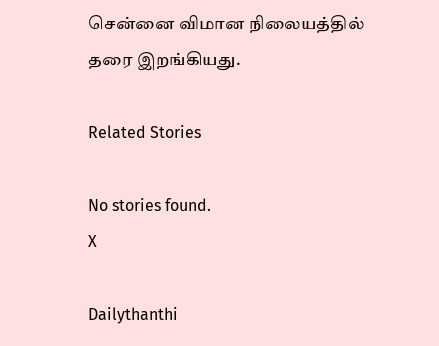சென்னை விமான நிலையத்தில் தரை இறங்கியது.

Related Stories

No stories found.
X

Dailythanthi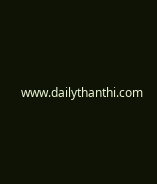www.dailythanthi.com